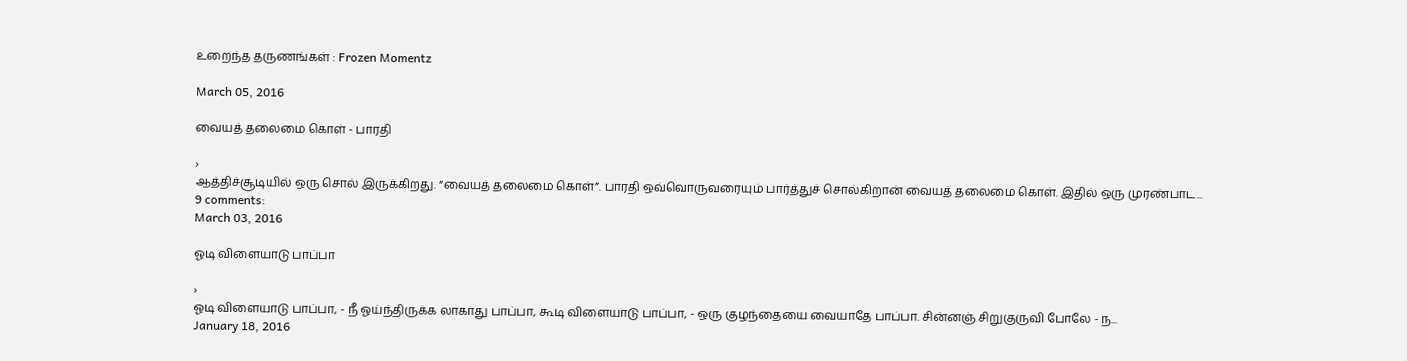உறைந்த தருணங்கள் : Frozen Momentz

March 05, 2016

வையத் தலைமை கொள் - பாரதி

›
ஆத்திச்சூடியில் ஒரு சொல் இருக்கிறது. “வையத் தலைமை கொள்”. பாரதி ஒவ்வொருவரையும் பார்த்துச் சொல்கிறான் வையத் தலைமை கொள். இதில் ஒரு முரண்பாட...
9 comments:
March 03, 2016

ஓடி விளையாடு பாப்பா

›
ஓடி விளையாடு பாப்பா, - நீ ஓய்ந்திருக்க லாகாது பாப்பா, கூடி விளையாடு பாப்பா, - ஒரு குழந்தையை வையாதே பாப்பா. சின்னஞ் சிறுகுருவி போலே - ந...
January 18, 2016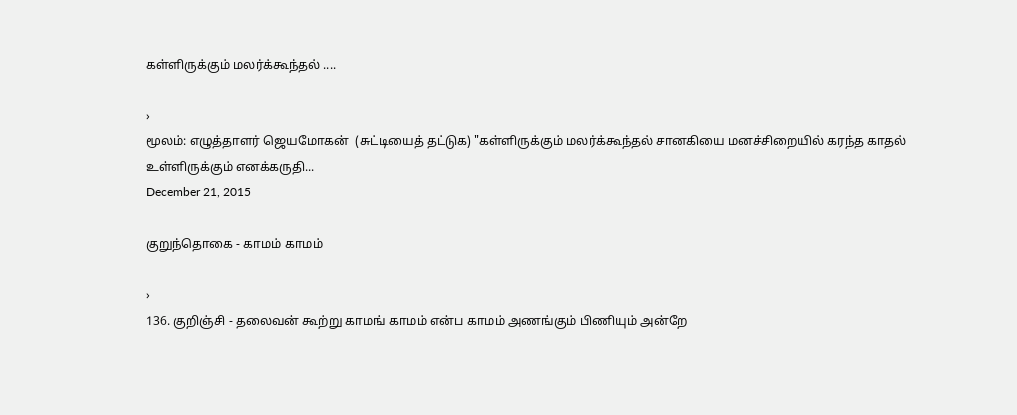கள்ளிருக்கும் மலர்க்கூந்தல் ....

›
மூலம்: எழுத்தாளர் ஜெயமோகன்  (சுட்டியைத் தட்டுக) "கள்ளிருக்கும் மலர்க்கூந்தல் சானகியை மனச்சிறையில் கரந்த காதல் உள்ளிருக்கும் எனக்கருதி...
December 21, 2015

குறுந்தொகை - காமம் காமம்

›
136. குறிஞ்சி - தலைவன் கூற்று காமங் காமம் என்ப காமம் அணங்கும் பிணியும் அன்றே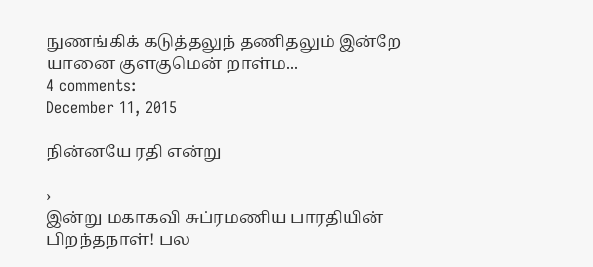நுணங்கிக் கடுத்தலுந் தணிதலும் இன்றே யானை குளகுமென் றாள்ம...
4 comments:
December 11, 2015

நின்னயே ரதி என்று

›
இன்று மகாகவி சுப்ரமணிய பாரதியின் பிறந்தநாள்! பல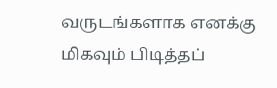வருடங்களாக எனக்கு மிகவும் பிடித்தப்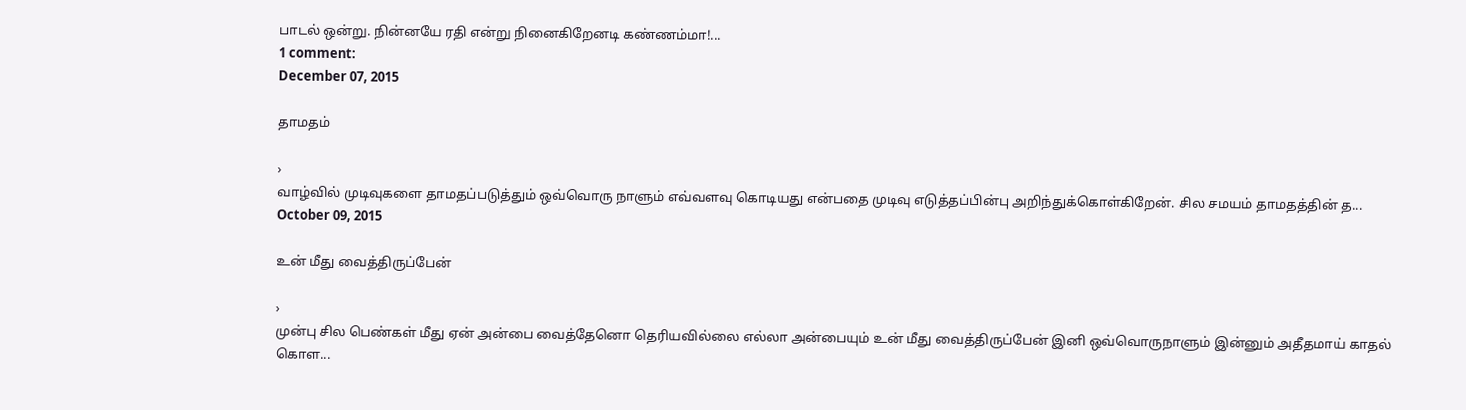பாடல் ஒன்று. நின்னயே ரதி என்று நினைகிறேனடி கண்ணம்மா!...
1 comment:
December 07, 2015

தாமதம்

›
வாழ்வில் முடிவுகளை தாமதப்படுத்தும் ஒவ்வொரு நாளும் எவ்வளவு கொடியது என்பதை முடிவு எடுத்தப்பின்பு அறிந்துக்கொள்கிறேன். சில சமயம் தாமதத்தின் த...
October 09, 2015

உன் மீது வைத்திருப்பேன்

›
முன்பு சில பெண்கள் மீது ஏன் அன்பை வைத்தேனொ தெரியவில்லை எல்லா அன்பையும் உன் மீது வைத்திருப்பேன் இனி ஒவ்வொருநாளும் இன்னும் அதீதமாய் காதல் கொள...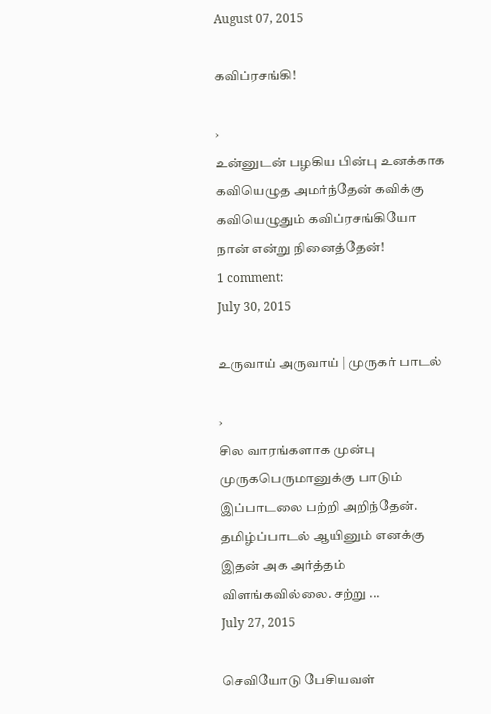August 07, 2015

கவிப்ரசங்கி!

›
உன்னுடன் பழகிய பின்பு உனக்காக கவியெழுத அமர்ந்தேன் கவிக்கு கவியெழுதும் கவிப்ரசங்கியோ நான் என்று நினைத்தேன்!
1 comment:
July 30, 2015

உருவாய் அருவாய் | முருகர் பாடல்

›
சில வாரங்களாக முன்பு  முருகபெருமானுக்கு பாடும் இப்பாடலை பற்றி அறிந்தேன். தமிழ்ப்பாடல் ஆயினும் எனக்கு இதன் அக அர்த்தம் விளங்கவில்லை. சற்று ...
July 27, 2015

செவியோடு பேசியவள்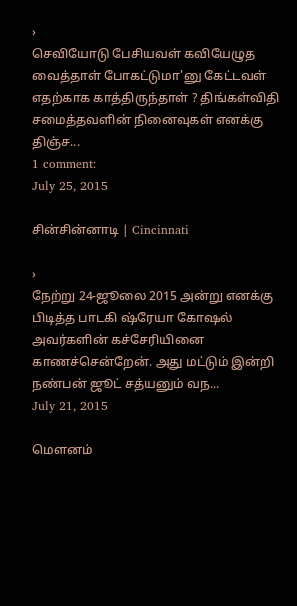›
செவியோடு பேசியவள் கவியேழுத வைத்தாள் போகட்டுமா'னு கேட்டவள் எதற்காக காத்திருந்தாள் ? திங்கள்விதி சமைத்தவளின் நினைவுகள் எனக்கு திஞ்ச...
1 comment:
July 25, 2015

சின்சின்னாடி | Cincinnati

›
நேற்று 24-ஜூலை 2015 அன்று எனக்கு பிடித்த பாடகி ஷ்ரேயா கோஷல் அவர்களின் கச்சேரியினை காணச்சென்றேன். அது மட்டும் இன்றி நண்பன் ஜூட் சத்யனும் வந...
July 21, 2015

மௌனம்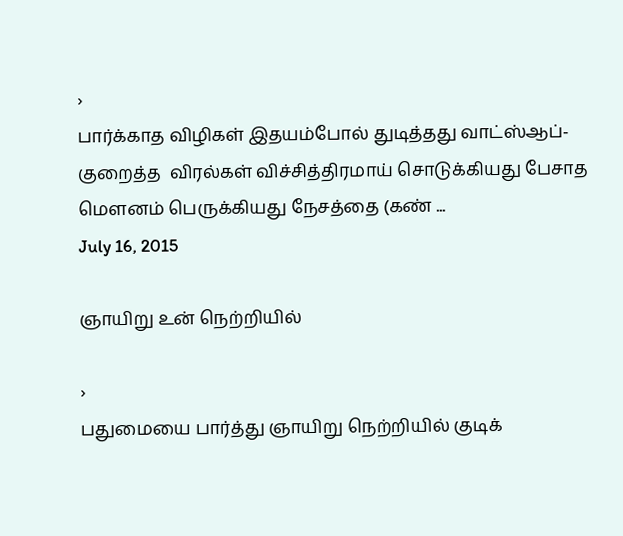›
பார்க்காத விழிகள் இதயம்போல் துடித்தது வாட்ஸ்ஆப்-குறைத்த  விரல்கள் விச்சித்திரமாய் சொடுக்கியது பேசாத மௌனம் பெருக்கியது நேசத்தை (கண் ...
July 16, 2015

ஞாயிறு உன் நெற்றியில்

›
பதுமையை பார்த்து ஞாயிறு நெற்றியில் குடிக்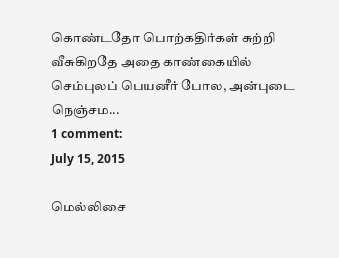கொண்டதோ பொற்கதிர்கள் சுற்றி வீசுகிறதே அதை காண்கையில் செம்புலப் பெயனீர் போல, அன்புடை நெஞ்சம...
1 comment:
July 15, 2015

மெல்லிசை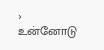›
உன்னோடு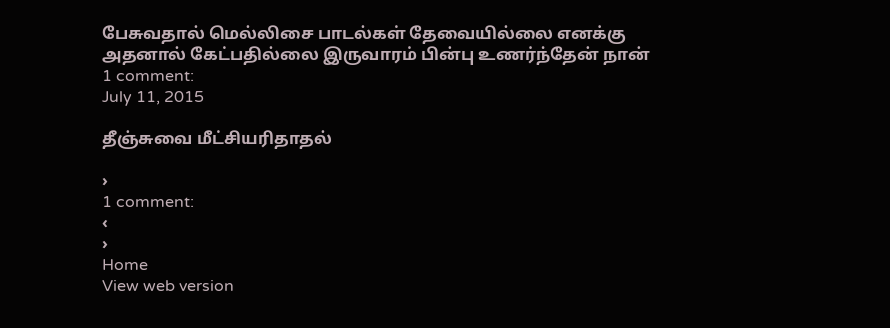பேசுவதால் மெல்லிசை பாடல்கள் தேவையில்லை எனக்கு அதனால் கேட்பதில்லை இருவாரம் பின்பு உணர்ந்தேன் நான்
1 comment:
July 11, 2015

தீஞ்சுவை மீட்சியரிதாதல்

›
1 comment:
‹
›
Home
View web version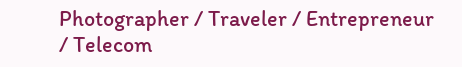Photographer / Traveler / Entrepreneur / Telecom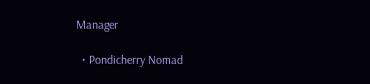Manager

  • Pondicherry Nomad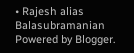• Rajesh alias Balasubramanian
Powered by Blogger.